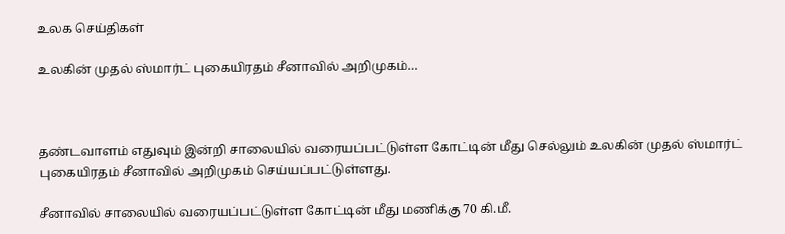உலக செய்திகள்

உலகின் முதல் ஸ்மார்ட் புகையிரதம் சீனாவில் அறிமுகம்…



தண்டவாளம் எதுவும் இன்றி சாலையில் வரையப்பட்டுள்ள கோட்டின் மீது செல்லும் உலகின் முதல் ஸ்மார்ட் புகையிரதம் சீனாவில் அறிமுகம் செய்யப்பட்டுள்ளது.

சீனாவில் சாலையில் வரையப்பட்டுள்ள கோட்டின் மீது மணிக்கு 70 கி.மீ.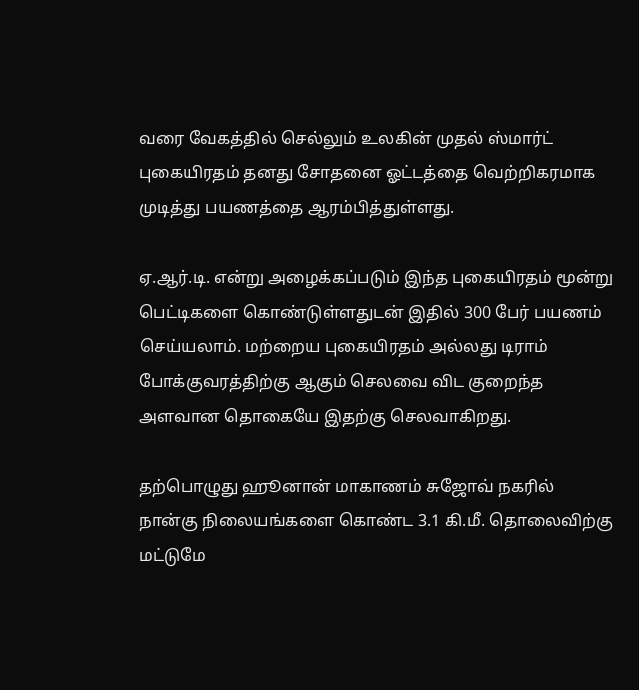வரை வேகத்தில் செல்லும் உலகின் முதல் ஸ்மார்ட் புகையிரதம் தனது சோதனை ஓட்டத்தை வெற்றிகரமாக முடித்து பயணத்தை ஆரம்பித்துள்ளது.

ஏ.ஆர்.டி. என்று அழைக்கப்படும் இந்த புகையிரதம் மூன்று பெட்டிகளை கொண்டுள்ளதுடன் இதில் 300 பேர் பயணம் செய்யலாம். மற்றைய புகையிரதம் அல்லது டிராம் போக்குவரத்திற்கு ஆகும் செலவை விட குறைந்த அளவான தொகையே இதற்கு செலவாகிறது.

தற்பொழுது ஹூனான் மாகாணம் சுஜோவ் நகரில் நான்கு நிலையங்களை கொண்ட 3.1 கி.மீ. தொலைவிற்கு மட்டுமே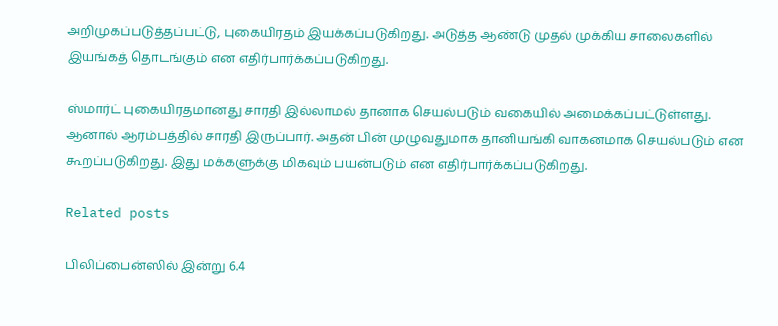அறிமுகப்படுத்தப்பட்டு, புகையிரதம் இயக்கப்படுகிறது. அடுத்த ஆண்டு முதல் முக்கிய சாலைகளில் இயங்கத் தொடங்கும் என எதிர்பார்க்கப்படுகிறது.

ஸ்மார்ட் புகையிரதமானது சாரதி இல்லாமல் தானாக செயல்படும் வகையில் அமைக்கப்பட்டுள்ளது. ஆனால் ஆரம்பத்தில் சாரதி இருப்பார். அதன் பின் முழுவதுமாக தானியங்கி வாகனமாக செயல்படும் என கூறப்படுகிறது. இது மக்களுக்கு மிகவும் பயன்படும் என எதிர்பார்க்கப்படுகிறது.

Related posts

பிலிப்பைன்ஸில் இன்று 6.4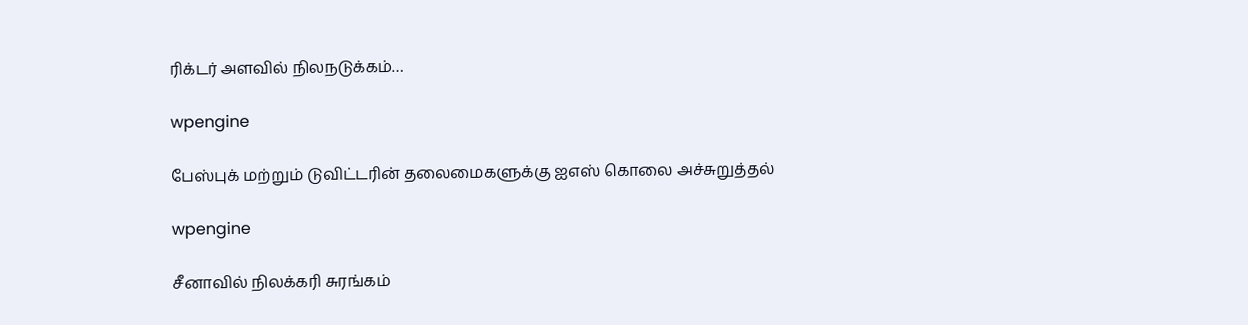ரிக்டர் அளவில் நிலநடுக்கம்…

wpengine

பேஸ்புக் மற்றும் டுவிட்டரின் தலைமைகளுக்கு ஐஎஸ் கொலை அச்சுறுத்தல்

wpengine

சீனாவில் நிலக்கரி சுரங்கம்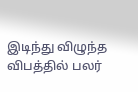இடிந்து விழுந்த விபத்தில் பலர்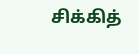சிக்கித்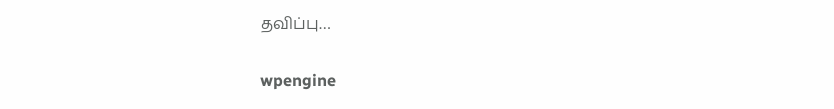தவிப்பு…

wpengine